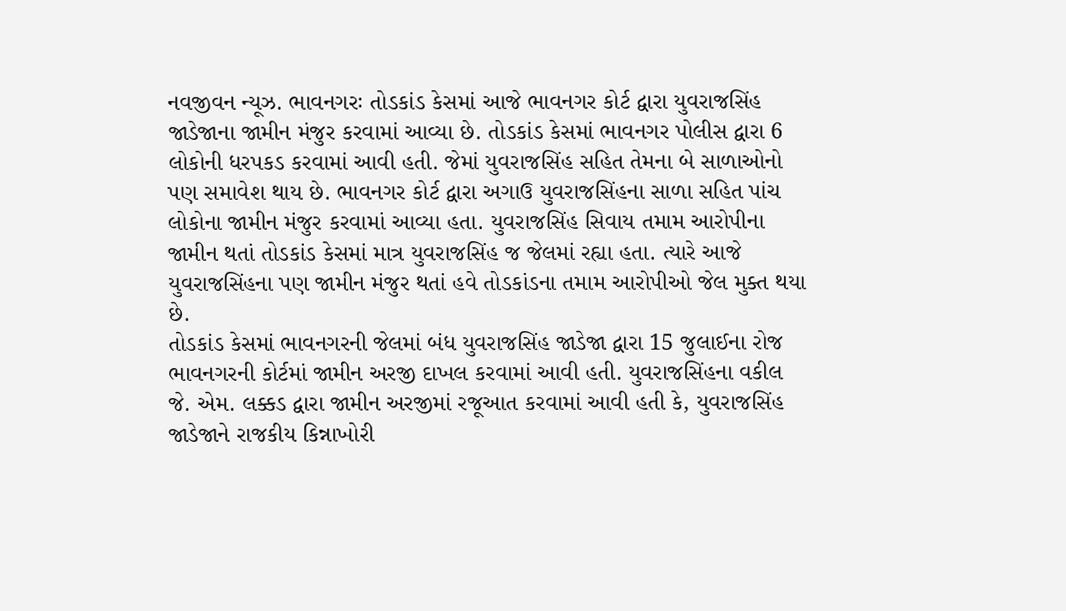નવજીવન ન્યૂઝ. ભાવનગરઃ તોડકાંડ કેસમાં આજે ભાવનગર કોર્ટ દ્વારા યુવરાજસિંહ જાડેજાના જામીન મંજુર કરવામાં આવ્યા છે. તોડકાંડ કેસમાં ભાવનગર પોલીસ દ્વારા 6 લોકોની ધરપકડ કરવામાં આવી હતી. જેમાં યુવરાજસિંહ સહિત તેમના બે સાળાઓનો પણ સમાવેશ થાય છે. ભાવનગર કોર્ટ દ્વારા અગાઉ યુવરાજસિંહના સાળા સહિત પાંચ લોકોના જામીન મંજુર કરવામાં આવ્યા હતા. યુવરાજસિંહ સિવાય તમામ આરોપીના જામીન થતાં તોડકાંડ કેસમાં માત્ર યુવરાજસિંહ જ જેલમાં રહ્યા હતા. ત્યારે આજે યુવરાજસિંહના પણ જામીન મંજુર થતાં હવે તોડકાંડના તમામ આરોપીઓ જેલ મુક્ત થયા છે.
તોડકાંડ કેસમાં ભાવનગરની જેલમાં બંધ યુવરાજસિંહ જાડેજા દ્વારા 15 જુલાઈના રોજ ભાવનગરની કોર્ટમાં જામીન અરજી દાખલ કરવામાં આવી હતી. યુવરાજસિંહના વકીલ જે. એમ. લક્કડ દ્વારા જામીન અરજીમાં રજૂઆત કરવામાં આવી હતી કે, યુવરાજસિંહ જાડેજાને રાજકીય કિન્નાખોરી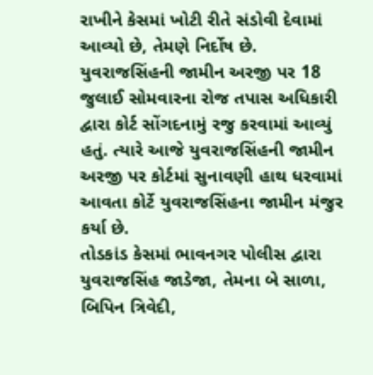રાખીને કેસમાં ખોટી રીતે સંડોવી દેવામાં આવ્યો છે, તેમણે નિર્દોષ છે. યુવરાજસિંહની જામીન અરજી પર 18 જુલાઈ સોમવારના રોજ તપાસ અધિકારી દ્વારા કોર્ટ સોંગદનામું રજુ કરવામાં આવ્યું હતું. ત્યારે આજે યુવરાજસિંહની જામીન અરજી પર કોર્ટમાં સુનાવણી હાથ ધરવામાં આવતા કોર્ટે યુવરાજસિંહના જામીન મંજુર કર્યા છે.
તોડકાંડ કેસમાં ભાવનગર પોલીસ દ્વારા યુવરાજસિંહ જાડેજા, તેમના બે સાળા, બિપિન ત્રિવેદી,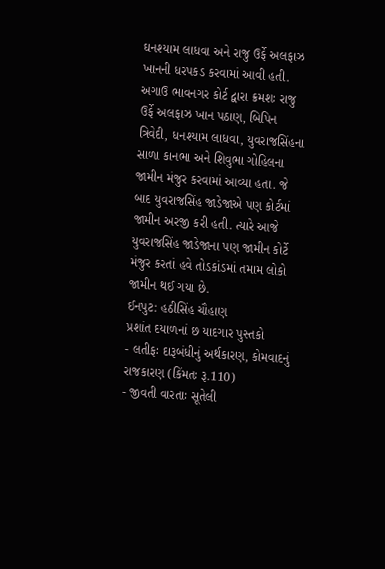ઘનશ્યામ લાધવા અને રાજુ ઉર્ફે અલફાઝ ખાનની ધરપકડ કરવામાં આવી હતી. અગાઉ ભાવનગર કોર્ટ દ્વારા ક્રમશઃ રાજુ ઉર્ફે અલફાઝ ખાન પઠાણ, બિપિન ત્રિવેદી, ધનશ્યામ લાધવા, યુવરાજસિંહના સાળા કાનભા અને શિવુભા ગોહિલના જામીન મંજુર કરવામાં આવ્યા હતા. જે બાદ યુવરાજસિંહ જાડેજાએ પણ કોર્ટમાં જામીન અરજી કરી હતી. ત્યારે આજે યુવરાજસિંહ જાડેજાના પણ જામીન કોર્ટે મંજુર કરતાં હવે તોડકાંડમાં તમામ લોકો જામીન થઈ ગયા છે.
ઈનપુટ: હઠીસિંહ ચૌહાણ
પ્રશાંત દયાળનાં છ યાદગાર પુસ્તકો
- લતીફઃ દારૂબંધીનું અર્થકારણ, કોમવાદનું રાજકારણ (કિંમતઃ રૂ.110)
- જીવતી વારતાઃ સૂતેલી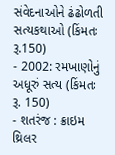સંવેદનાઓને ઢંઢોળતી સત્યકથાઓ (કિંમતઃ રૂ.150)
- 2002: રમખાણોનું અધૂરું સત્ય (કિંમતઃ રૂ. 150)
- શતરંજ : ક્રાઇમ થ્રિલર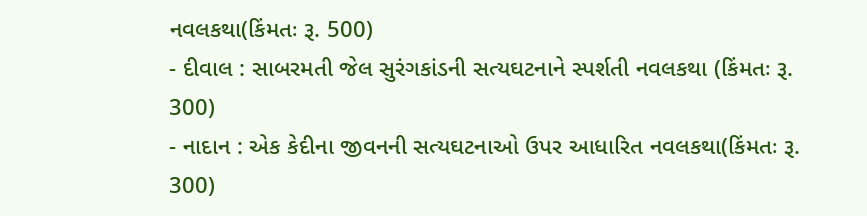નવલકથા(કિંમતઃ રૂ. 500)
- દીવાલ : સાબરમતી જેલ સુરંગકાંડની સત્યઘટનાને સ્પર્શતી નવલકથા (કિંમતઃ રૂ. 300)
- નાદાન : એક કેદીના જીવનની સત્યઘટનાઓ ઉપર આધારિત નવલકથા(કિંમતઃ રૂ. 300)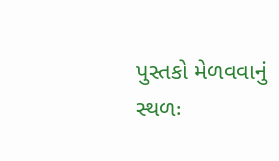પુસ્તકો મેળવવાનું સ્થળઃ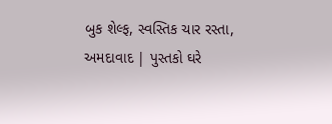બુક શેલ્ફ, સ્વસ્તિક ચાર રસ્તા, અમદાવાદ | પુસ્તકો ઘરે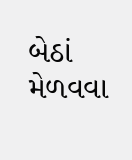બેઠાં મેળવવા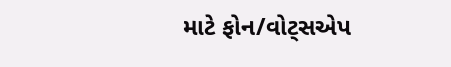માટે ફોન/વોટ્સએપ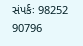સંપર્કઃ 98252 90796